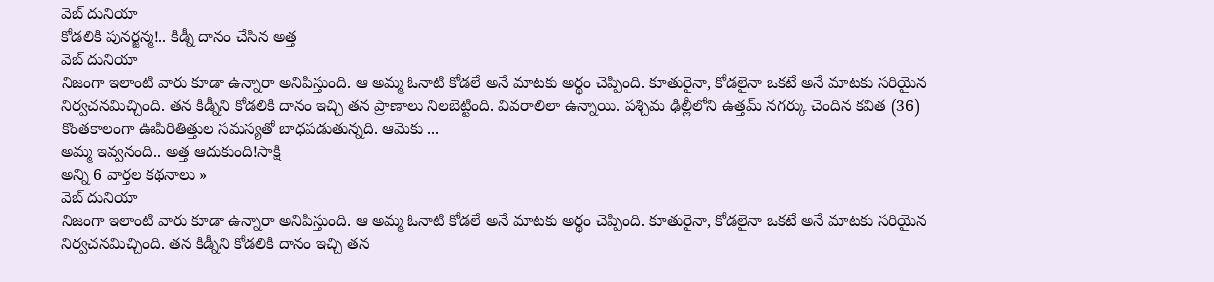వెబ్ దునియా
కోడలికి పునర్జన్మ!.. కిడ్నీ దానం చేసిన అత్త
వెబ్ దునియా
నిజంగా ఇలాంటి వారు కూడా ఉన్నారా అనిపిస్తుంది. ఆ అమ్మ ఓనాటి కోడలే అనే మాటకు అర్థం చెప్పింది. కూతురైనా, కోడలైనా ఒకటే అనే మాటకు సరియైన నిర్వచనమిచ్చింది. తన కిడ్నీని కోడలికి దానం ఇచ్చి తన ప్రాణాలు నిలబెట్టింది. వివరాలిలా ఉన్నాయి. పశ్చిమ ఢిల్లీలోని ఉత్తమ్ నగర్కు చెందిన కవిత (36) కొంతకాలంగా ఊపిరితిత్తుల సమస్యతో బాధపడుతున్నది. ఆమెకు ...
అమ్మ ఇవ్వనంది.. అత్త ఆదుకుంది!సాక్షి
అన్ని 6 వార్తల కథనాలు »
వెబ్ దునియా
నిజంగా ఇలాంటి వారు కూడా ఉన్నారా అనిపిస్తుంది. ఆ అమ్మ ఓనాటి కోడలే అనే మాటకు అర్థం చెప్పింది. కూతురైనా, కోడలైనా ఒకటే అనే మాటకు సరియైన నిర్వచనమిచ్చింది. తన కిడ్నీని కోడలికి దానం ఇచ్చి తన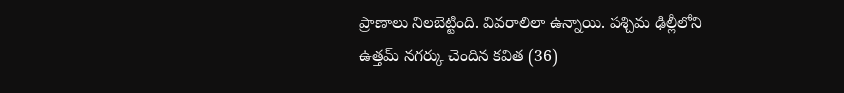ప్రాణాలు నిలబెట్టింది. వివరాలిలా ఉన్నాయి. పశ్చిమ ఢిల్లీలోని ఉత్తమ్ నగర్కు చెందిన కవిత (36)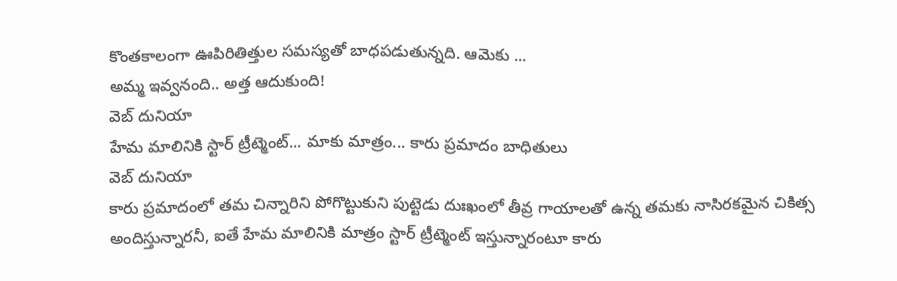కొంతకాలంగా ఊపిరితిత్తుల సమస్యతో బాధపడుతున్నది. ఆమెకు ...
అమ్మ ఇవ్వనంది.. అత్త ఆదుకుంది!
వెబ్ దునియా
హేమ మాలినికి స్టార్ ట్రీట్మెంట్... మాకు మాత్రం... కారు ప్రమాదం బాధితులు
వెబ్ దునియా
కారు ప్రమాదంలో తమ చిన్నారిని పోగొట్టుకుని పుట్టెడు దుఃఖంలో తీవ్ర గాయాలతో ఉన్న తమకు నాసిరకమైన చికిత్స అందిస్తున్నారనీ, ఐతే హేమ మాలినికి మాత్రం స్టార్ ట్రీట్మెంట్ ఇస్తున్నారంటూ కారు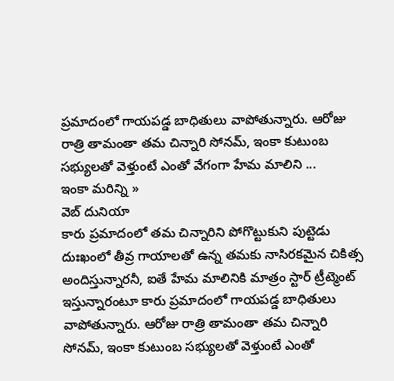ప్రమాదంలో గాయపడ్డ బాధితులు వాపోతున్నారు. ఆరోజు రాత్రి తామంతా తమ చిన్నారి సోనమ్, ఇంకా కుటుంబ సభ్యులతో వెళ్తుంటే ఎంతో వేగంగా హేమ మాలిని ...
ఇంకా మరిన్ని »
వెబ్ దునియా
కారు ప్రమాదంలో తమ చిన్నారిని పోగొట్టుకుని పుట్టెడు దుఃఖంలో తీవ్ర గాయాలతో ఉన్న తమకు నాసిరకమైన చికిత్స అందిస్తున్నారనీ, ఐతే హేమ మాలినికి మాత్రం స్టార్ ట్రీట్మెంట్ ఇస్తున్నారంటూ కారు ప్రమాదంలో గాయపడ్డ బాధితులు వాపోతున్నారు. ఆరోజు రాత్రి తామంతా తమ చిన్నారి సోనమ్, ఇంకా కుటుంబ సభ్యులతో వెళ్తుంటే ఎంతో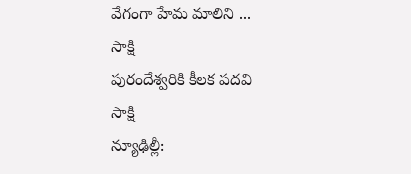వేగంగా హేమ మాలిని ...
సాక్షి
పురందేశ్వరికి కీలక పదవి
సాక్షి
న్యూఢిల్లీ: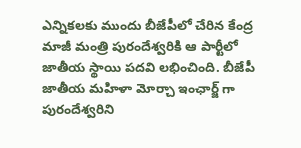ఎన్నికలకు ముందు బీజేపీలో చేరిన కేంద్ర మాజీ మంత్రి పురందేశ్వరికి ఆ పార్టీలో జాతీయ స్థాయి పదవి లభించింది. బీజేపీ జాతీయ మహిళా మోర్చా ఇంఛార్జ్ గా పురందేశ్వరిని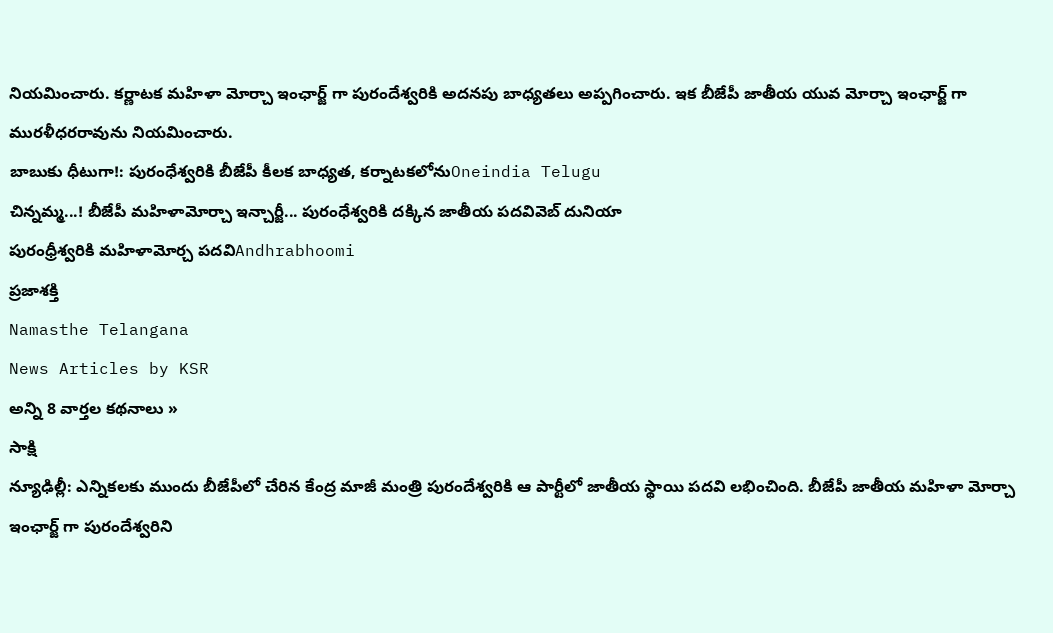నియమించారు. కర్ణాటక మహిళా మోర్చా ఇంఛార్జ్ గా పురందేశ్వరికి అదనపు బాధ్యతలు అప్పగించారు. ఇక బీజేపీ జాతీయ యువ మోర్చా ఇంఛార్జ్ గా మురళీధరరావును నియమించారు.
బాబుకు ధీటుగా!: పురంధేశ్వరికి బీజేపీ కీలక బాధ్యత, కర్నాటకలోనుOneindia Telugu
చిన్నమ్మ...! బీజేపీ మహిళామోర్చా ఇన్చార్జీ... పురంధేశ్వరికి దక్కిన జాతీయ పదవివెబ్ దునియా
పురంధ్రీశ్వరికి మహిళామోర్చ పదవిAndhrabhoomi
ప్రజాశక్తి
Namasthe Telangana
News Articles by KSR
అన్ని 8 వార్తల కథనాలు »
సాక్షి
న్యూఢిల్లీ: ఎన్నికలకు ముందు బీజేపీలో చేరిన కేంద్ర మాజీ మంత్రి పురందేశ్వరికి ఆ పార్టీలో జాతీయ స్థాయి పదవి లభించింది. బీజేపీ జాతీయ మహిళా మోర్చా ఇంఛార్జ్ గా పురందేశ్వరిని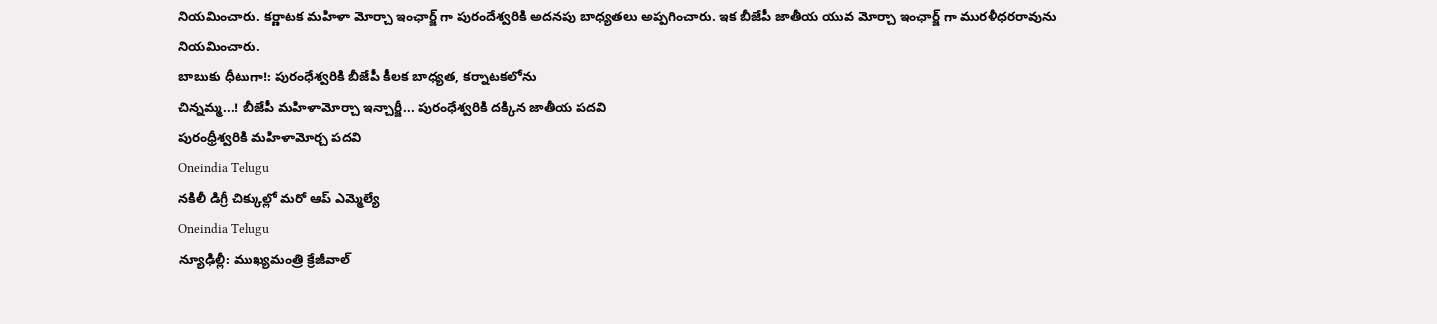నియమించారు. కర్ణాటక మహిళా మోర్చా ఇంఛార్జ్ గా పురందేశ్వరికి అదనపు బాధ్యతలు అప్పగించారు. ఇక బీజేపీ జాతీయ యువ మోర్చా ఇంఛార్జ్ గా మురళీధరరావును నియమించారు.
బాబుకు ధీటుగా!: పురంధేశ్వరికి బీజేపీ కీలక బాధ్యత, కర్నాటకలోను
చిన్నమ్మ...! బీజేపీ మహిళామోర్చా ఇన్చార్జీ... పురంధేశ్వరికి దక్కిన జాతీయ పదవి
పురంధ్రీశ్వరికి మహిళామోర్చ పదవి
Oneindia Telugu
నకిలీ డిగ్రీ చిక్కుల్లో మరో ఆప్ ఎమ్మెల్యే
Oneindia Telugu
న్యూఢిల్లీ: ముఖ్యమంత్రి క్రేజీవాల్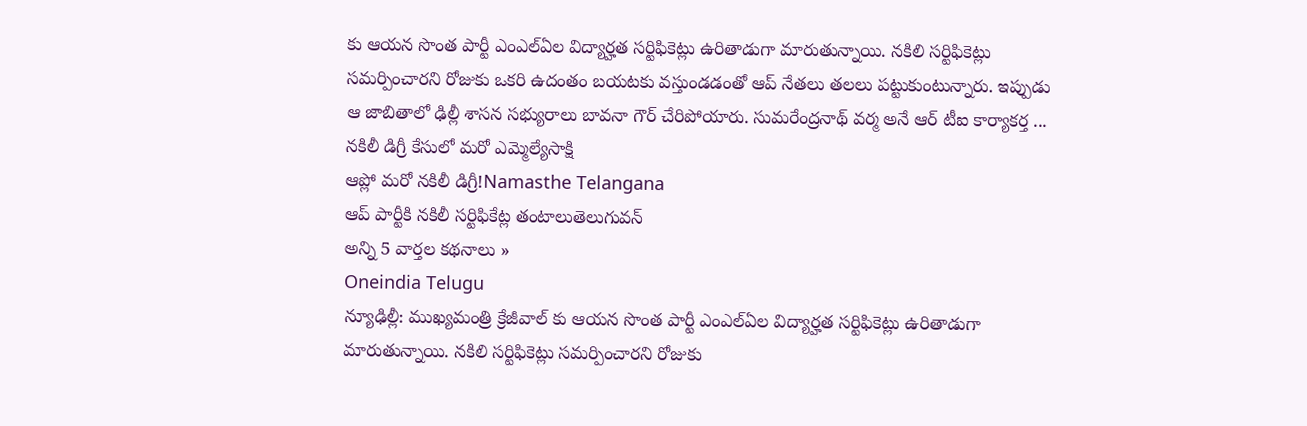కు ఆయన సొంత పార్టీ ఎంఎల్ఏల విద్యార్హత సర్టిఫికెట్లు ఉరితాడుగా మారుతున్నాయి. నకిలి సర్టిఫికెట్లు సమర్పించారని రోజుకు ఒకరి ఉదంతం బయటకు వస్తుండడంతో ఆప్ నేతలు తలలు పట్టుకుంటున్నారు. ఇప్పుడు ఆ జాబితాలో ఢిల్లీ శాసన సభ్యురాలు బావనా గౌర్ చేరిపోయారు. సుమరేంద్రనాథ్ వర్మ అనే ఆర్ టీఐ కార్యాకర్త ...
నకిలీ డిగ్రీ కేసులో మరో ఎమ్మెల్యేసాక్షి
ఆప్లో మరో నకిలీ డిగ్రీ!Namasthe Telangana
ఆప్ పార్టీకి నకిలీ సర్టిఫికేట్ల తంటాలుతెలుగువన్
అన్ని 5 వార్తల కథనాలు »
Oneindia Telugu
న్యూఢిల్లీ: ముఖ్యమంత్రి క్రేజీవాల్ కు ఆయన సొంత పార్టీ ఎంఎల్ఏల విద్యార్హత సర్టిఫికెట్లు ఉరితాడుగా మారుతున్నాయి. నకిలి సర్టిఫికెట్లు సమర్పించారని రోజుకు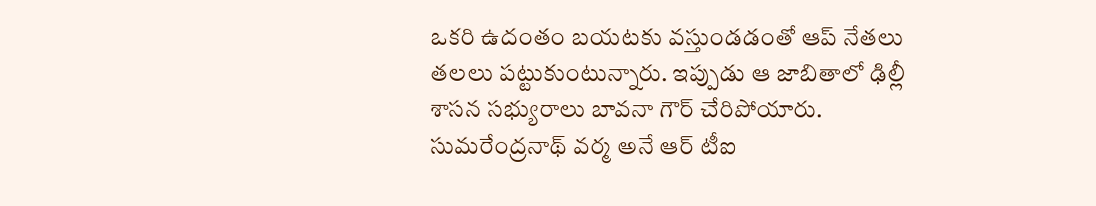ఒకరి ఉదంతం బయటకు వస్తుండడంతో ఆప్ నేతలు తలలు పట్టుకుంటున్నారు. ఇప్పుడు ఆ జాబితాలో ఢిల్లీ శాసన సభ్యురాలు బావనా గౌర్ చేరిపోయారు. సుమరేంద్రనాథ్ వర్మ అనే ఆర్ టీఐ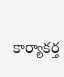కార్యాకర్త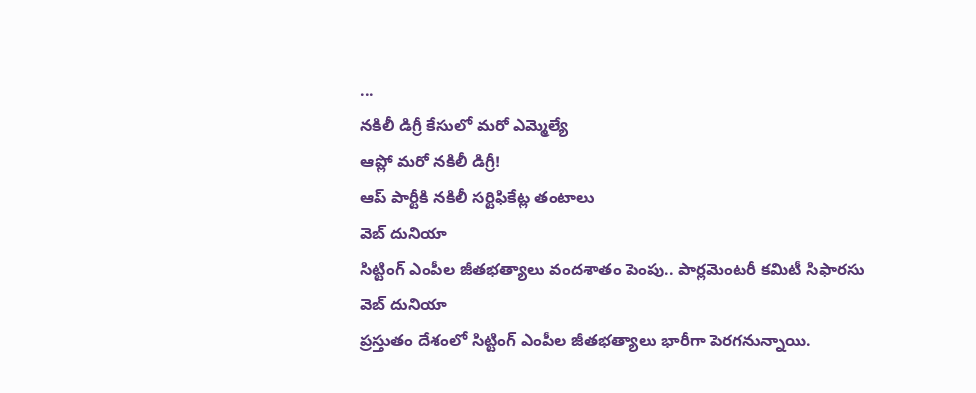...
నకిలీ డిగ్రీ కేసులో మరో ఎమ్మెల్యే
ఆప్లో మరో నకిలీ డిగ్రీ!
ఆప్ పార్టీకి నకిలీ సర్టిఫికేట్ల తంటాలు
వెబ్ దునియా
సిట్టింగ్ ఎంపీల జీతభత్యాలు వందశాతం పెంపు.. పార్లమెంటరీ కమిటీ సిఫారసు
వెబ్ దునియా
ప్రస్తుతం దేశంలో సిట్టింగ్ ఎంపీల జీతభత్యాలు భారీగా పెరగనున్నాయి.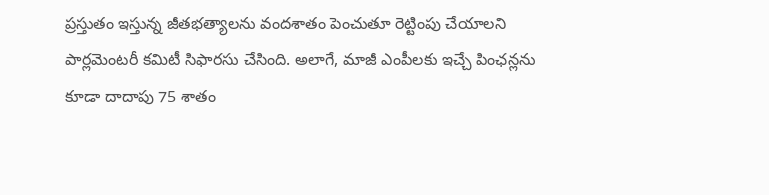ప్రస్తుతం ఇస్తున్న జీతభత్యాలను వందశాతం పెంచుతూ రెట్టింపు చేయాలని పార్లమెంటరీ కమిటీ సిఫారసు చేసింది. అలాగే, మాజీ ఎంపీలకు ఇచ్చే పింఛన్లను కూడా దాదాపు 75 శాతం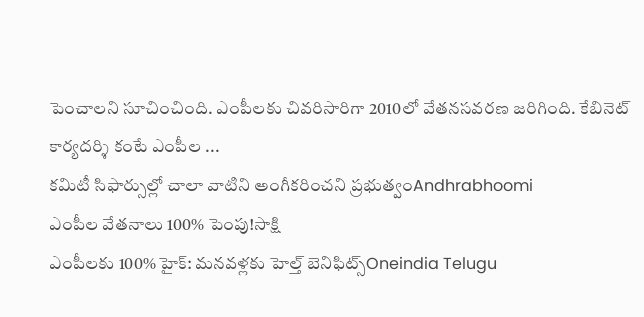పెంచాలని సూచించింది. ఎంపీలకు చివరిసారిగా 2010లో వేతనసవరణ జరిగింది. కేబినెట్ కార్యదర్శి కంటే ఎంపీల ...
కమిటీ సిఫార్సుల్లో చాలా వాటిని అంగీకరించని ప్రభుత్వంAndhrabhoomi
ఎంపీల వేతనాలు 100% పెంపు!సాక్షి
ఎంపీలకు 100% హైక్: మనవళ్లకు హెల్త్ బెనిఫిట్స్Oneindia Telugu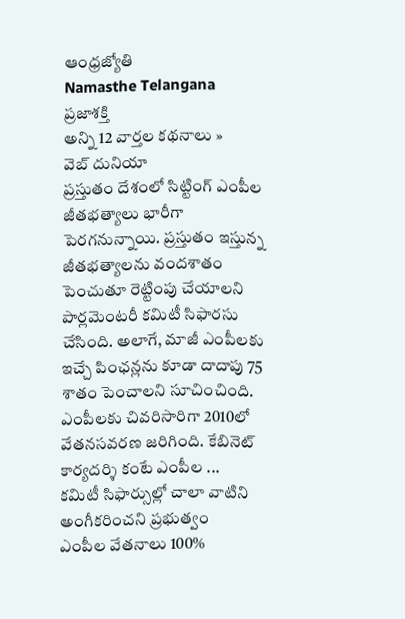ఆంధ్రజ్యోతి
Namasthe Telangana
ప్రజాశక్తి
అన్ని 12 వార్తల కథనాలు »
వెబ్ దునియా
ప్రస్తుతం దేశంలో సిట్టింగ్ ఎంపీల జీతభత్యాలు భారీగా పెరగనున్నాయి. ప్రస్తుతం ఇస్తున్న జీతభత్యాలను వందశాతం పెంచుతూ రెట్టింపు చేయాలని పార్లమెంటరీ కమిటీ సిఫారసు చేసింది. అలాగే, మాజీ ఎంపీలకు ఇచ్చే పింఛన్లను కూడా దాదాపు 75 శాతం పెంచాలని సూచించింది. ఎంపీలకు చివరిసారిగా 2010లో వేతనసవరణ జరిగింది. కేబినెట్ కార్యదర్శి కంటే ఎంపీల ...
కమిటీ సిఫార్సుల్లో చాలా వాటిని అంగీకరించని ప్రభుత్వం
ఎంపీల వేతనాలు 100%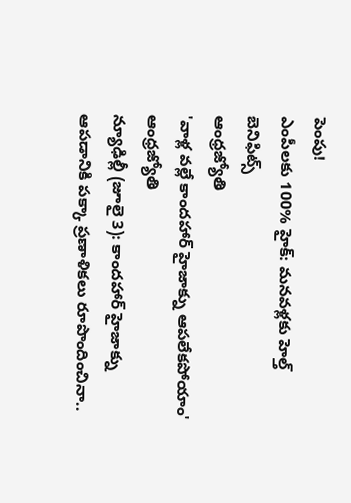పెంపు!
ఎంపీలకు 100% హైక్: మనవళ్లకు హెల్త్ బెనిఫిట్స్
ఆంధ్రజ్యోతి
'వాళ్ల వల్లే కాందహార్ హైజాక్ను ఆపలేకపోయాం'
ఆంధ్రజ్యోతి
న్యూఢిల్లీ (జూలై 3): కాందహార్ హైజాక్ను ఆపడానికి పక్కా ప్రణాళికలు రూపొందించినా..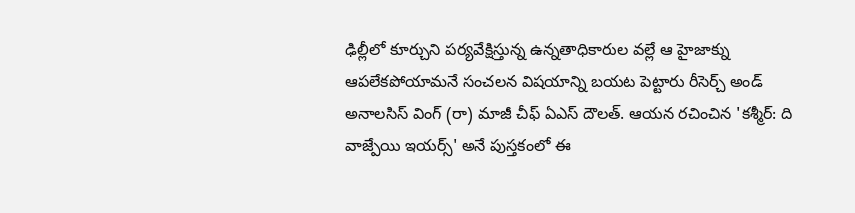ఢిల్లీలో కూర్చుని పర్యవేక్షిస్తున్న ఉన్నతాధికారుల వల్లే ఆ హైజాక్ను ఆపలేకపోయామనే సంచలన విషయాన్ని బయట పెట్టారు రీసెర్చ్ అండ్ అనాలసిస్ వింగ్ (రా) మాజీ చీఫ్ ఏఎస్ దౌలత్. ఆయన రచించిన 'కశ్మీర్: ది వాజ్పేయి ఇయర్స్' అనే పుస్తకంలో ఈ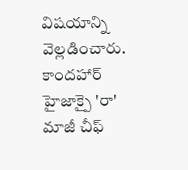విషయాన్ని వెల్లడించారు.
కాందహార్ హైజాక్పై 'రా' మాజీ చీఫ్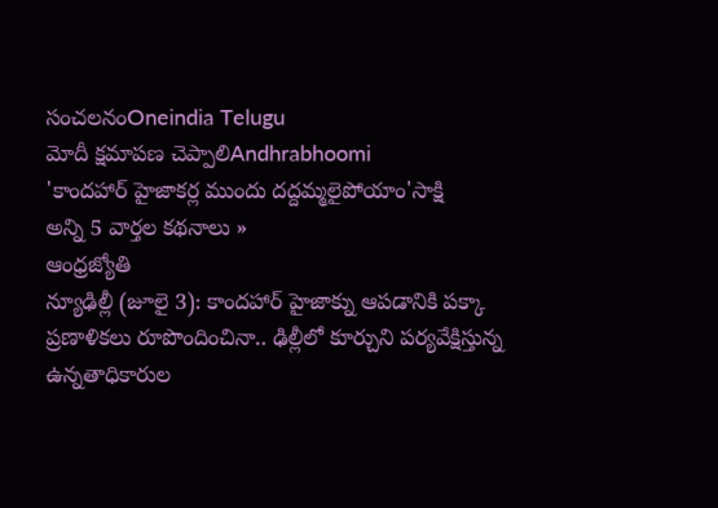సంచలనంOneindia Telugu
మోదీ క్షమాపణ చెప్పాలిAndhrabhoomi
'కాందహార్ హైజాకర్ల ముందు దద్దమ్మలైపోయాం'సాక్షి
అన్ని 5 వార్తల కథనాలు »
ఆంధ్రజ్యోతి
న్యూఢిల్లీ (జూలై 3): కాందహార్ హైజాక్ను ఆపడానికి పక్కా ప్రణాళికలు రూపొందించినా.. ఢిల్లీలో కూర్చుని పర్యవేక్షిస్తున్న ఉన్నతాధికారుల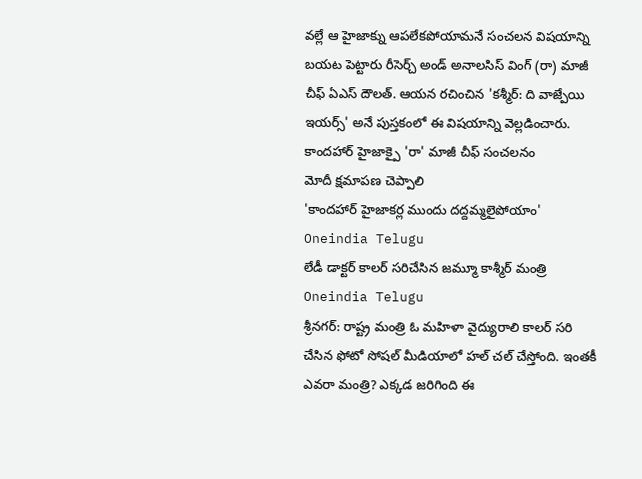వల్లే ఆ హైజాక్ను ఆపలేకపోయామనే సంచలన విషయాన్ని బయట పెట్టారు రీసెర్చ్ అండ్ అనాలసిస్ వింగ్ (రా) మాజీ చీఫ్ ఏఎస్ దౌలత్. ఆయన రచించిన 'కశ్మీర్: ది వాజ్పేయి ఇయర్స్' అనే పుస్తకంలో ఈ విషయాన్ని వెల్లడించారు.
కాందహార్ హైజాక్పై 'రా' మాజీ చీఫ్ సంచలనం
మోదీ క్షమాపణ చెప్పాలి
'కాందహార్ హైజాకర్ల ముందు దద్దమ్మలైపోయాం'
Oneindia Telugu
లేడీ డాక్టర్ కాలర్ సరిచేసిన జమ్మూ కాశ్మీర్ మంత్రి
Oneindia Telugu
శ్రీనగర్: రాష్ట్ర మంత్రి ఓ మహిళా వైద్యురాలి కాలర్ సరి చేసిన ఫోటో సోషల్ మీడియాలో హల్ చల్ చేస్తోంది. ఇంతకీ ఎవరా మంత్రి? ఎక్కడ జరిగింది ఈ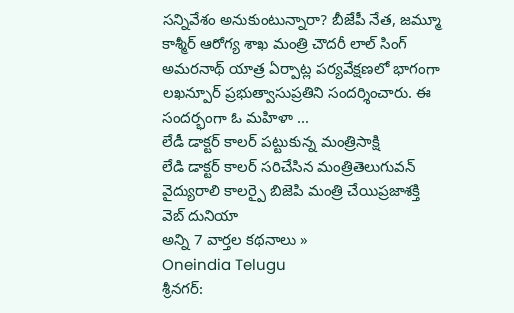సన్నివేశం అనుకుంటున్నారా? బీజేపీ నేత, జమ్మూ కాశ్మీర్ ఆరోగ్య శాఖ మంత్రి చౌదరీ లాల్ సింగ్ అమరనాథ్ యాత్ర ఏర్పాట్ల పర్యవేక్షణలో భాగంగా లఖన్పూర్ ప్రభుత్వాసుప్రతిని సందర్శించారు. ఈ సందర్భంగా ఓ మహిళా ...
లేడీ డాక్టర్ కాలర్ పట్టుకున్న మంత్రిసాక్షి
లేడి డాక్టర్ కాలర్ సరిచేసిన మంత్రితెలుగువన్
వైద్యురాలి కాలర్పై బిజెపి మంత్రి చేయిప్రజాశక్తి
వెబ్ దునియా
అన్ని 7 వార్తల కథనాలు »
Oneindia Telugu
శ్రీనగర్: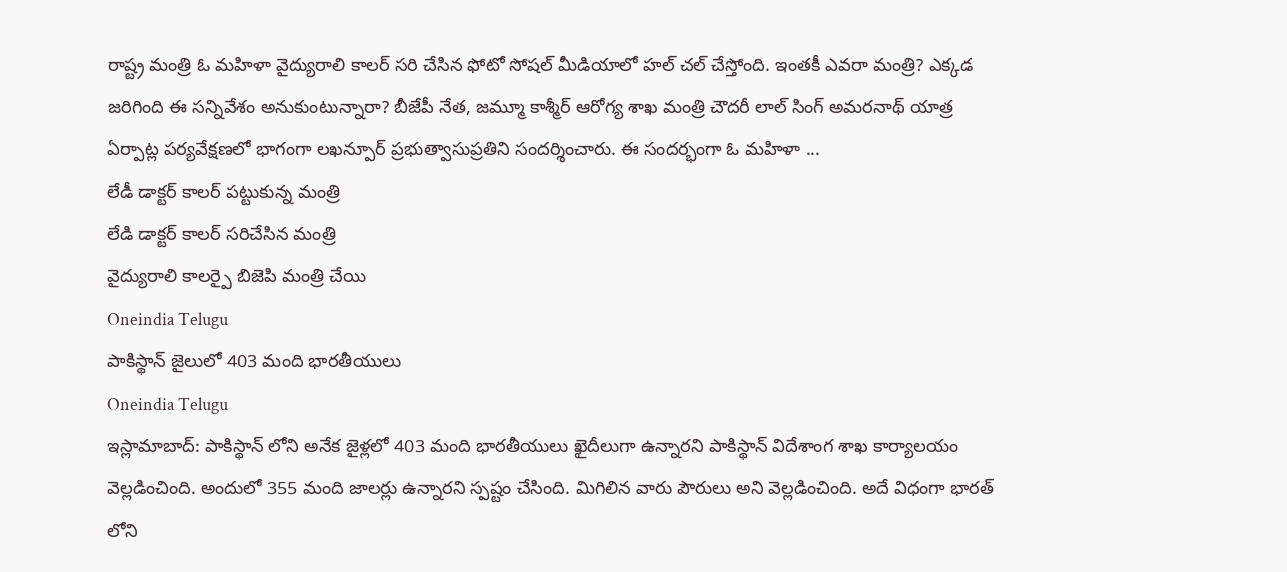రాష్ట్ర మంత్రి ఓ మహిళా వైద్యురాలి కాలర్ సరి చేసిన ఫోటో సోషల్ మీడియాలో హల్ చల్ చేస్తోంది. ఇంతకీ ఎవరా మంత్రి? ఎక్కడ జరిగింది ఈ సన్నివేశం అనుకుంటున్నారా? బీజేపీ నేత, జమ్మూ కాశ్మీర్ ఆరోగ్య శాఖ మంత్రి చౌదరీ లాల్ సింగ్ అమరనాథ్ యాత్ర ఏర్పాట్ల పర్యవేక్షణలో భాగంగా లఖన్పూర్ ప్రభుత్వాసుప్రతిని సందర్శించారు. ఈ సందర్భంగా ఓ మహిళా ...
లేడీ డాక్టర్ కాలర్ పట్టుకున్న మంత్రి
లేడి డాక్టర్ కాలర్ సరిచేసిన మంత్రి
వైద్యురాలి కాలర్పై బిజెపి మంత్రి చేయి
Oneindia Telugu
పాకిస్థాన్ జైలులో 403 మంది భారతీయులు
Oneindia Telugu
ఇస్లామాబాద్: పాకిస్థాన్ లోని అనేక జైళ్లలో 403 మంది భారతీయులు ఖైదీలుగా ఉన్నారని పాకిస్థాన్ విదేశాంగ శాఖ కార్యాలయం వెల్లడించింది. అందులో 355 మంది జాలర్లు ఉన్నారని స్పష్టం చేసింది. మిగిలిన వారు పౌరులు అని వెల్లడించింది. అదే విధంగా భారత్ లోని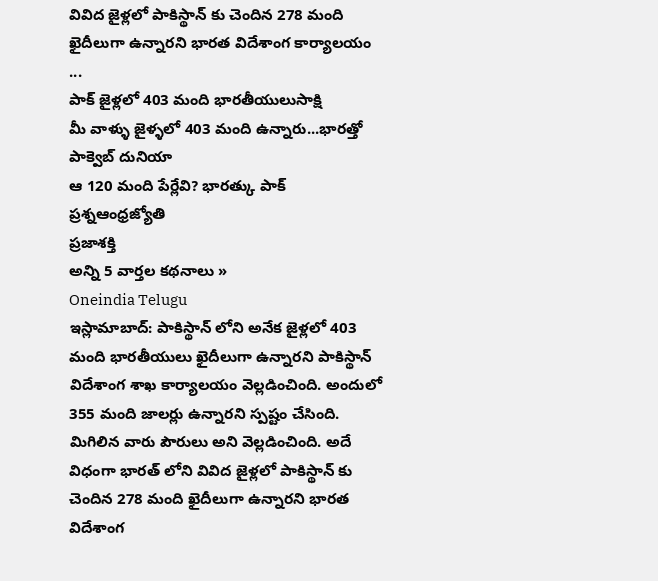వివిద జైళ్లలో పాకిస్థాన్ కు చెందిన 278 మంది ఖైదీలుగా ఉన్నారని భారత విదేశాంగ కార్యాలయం ...
పాక్ జైళ్లలో 403 మంది భారతీయులుసాక్షి
మీ వాళ్ళు జైళ్ళలో 403 మంది ఉన్నారు...భారత్తో పాక్వెబ్ దునియా
ఆ 120 మంది పేర్లేవి? భారత్కు పాక్ ప్రశ్నఆంధ్రజ్యోతి
ప్రజాశక్తి
అన్ని 5 వార్తల కథనాలు »
Oneindia Telugu
ఇస్లామాబాద్: పాకిస్థాన్ లోని అనేక జైళ్లలో 403 మంది భారతీయులు ఖైదీలుగా ఉన్నారని పాకిస్థాన్ విదేశాంగ శాఖ కార్యాలయం వెల్లడించింది. అందులో 355 మంది జాలర్లు ఉన్నారని స్పష్టం చేసింది. మిగిలిన వారు పౌరులు అని వెల్లడించింది. అదే విధంగా భారత్ లోని వివిద జైళ్లలో పాకిస్థాన్ కు చెందిన 278 మంది ఖైదీలుగా ఉన్నారని భారత విదేశాంగ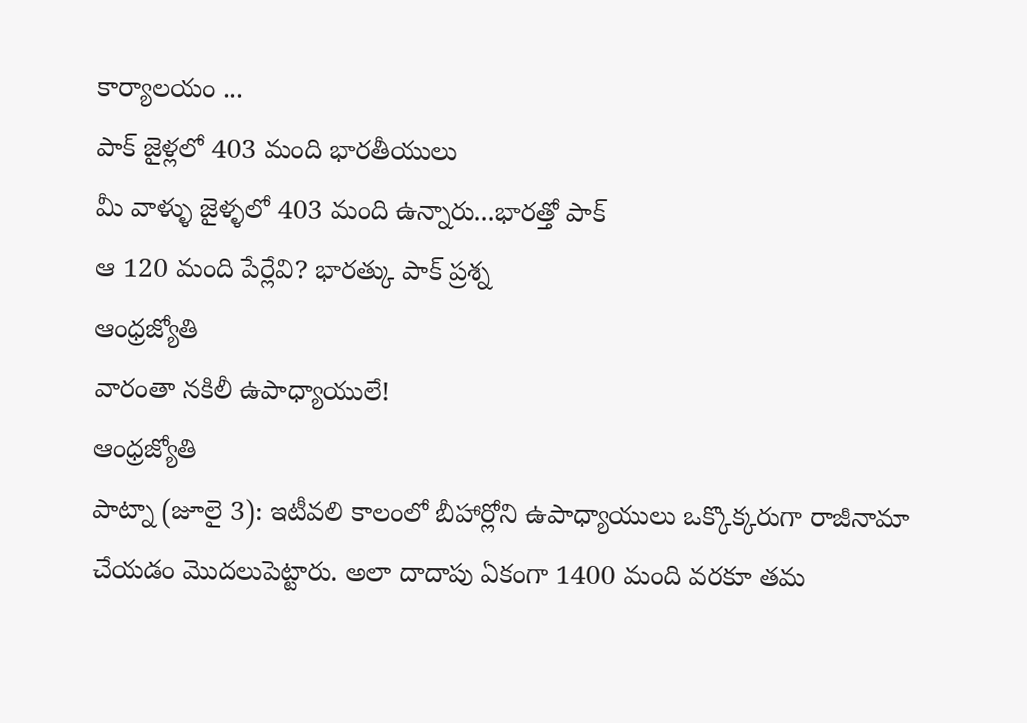కార్యాలయం ...
పాక్ జైళ్లలో 403 మంది భారతీయులు
మీ వాళ్ళు జైళ్ళలో 403 మంది ఉన్నారు...భారత్తో పాక్
ఆ 120 మంది పేర్లేవి? భారత్కు పాక్ ప్రశ్న
ఆంధ్రజ్యోతి
వారంతా నకిలీ ఉపాధ్యాయులే!
ఆంధ్రజ్యోతి
పాట్నా (జూలై 3): ఇటీవలి కాలంలో బీహార్లోని ఉపాధ్యాయులు ఒక్కొక్కరుగా రాజీనామా చేయడం మొదలుపెట్టారు. అలా దాదాపు ఏకంగా 1400 మంది వరకూ తమ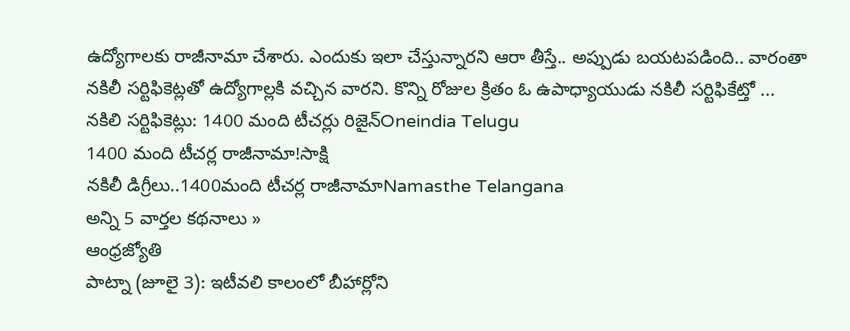ఉద్యోగాలకు రాజీనామా చేశారు. ఎందుకు ఇలా చేస్తున్నారని ఆరా తీస్తే.. అప్పుడు బయటపడింది.. వారంతా నకిలీ సర్టిఫికెట్లతో ఉద్యోగాల్లకి వచ్చిన వారని. కొన్ని రోజుల క్రితం ఓ ఉపాధ్యాయుడు నకిలీ సర్టిఫికేట్తో ...
నకిలి సర్టిఫికెట్లు: 1400 మంది టీచర్లు రిజైన్Oneindia Telugu
1400 మంది టీచర్ల రాజీనామా!సాక్షి
నకిలీ డిగ్రీలు..1400మంది టీచర్ల రాజీనామాNamasthe Telangana
అన్ని 5 వార్తల కథనాలు »
ఆంధ్రజ్యోతి
పాట్నా (జూలై 3): ఇటీవలి కాలంలో బీహార్లోని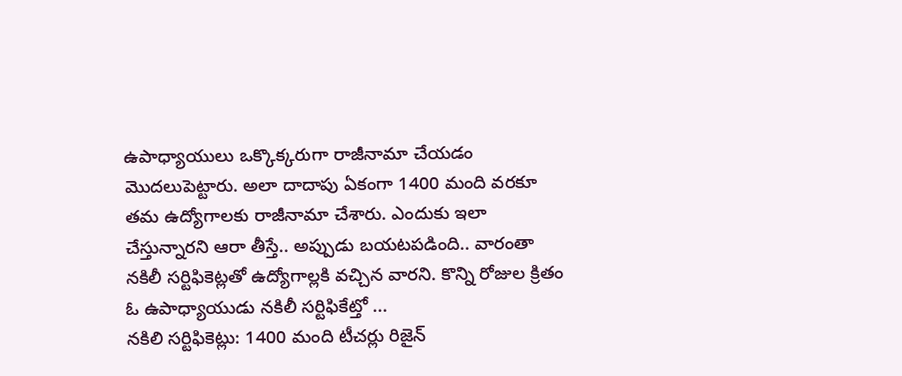ఉపాధ్యాయులు ఒక్కొక్కరుగా రాజీనామా చేయడం మొదలుపెట్టారు. అలా దాదాపు ఏకంగా 1400 మంది వరకూ తమ ఉద్యోగాలకు రాజీనామా చేశారు. ఎందుకు ఇలా చేస్తున్నారని ఆరా తీస్తే.. అప్పుడు బయటపడింది.. వారంతా నకిలీ సర్టిఫికెట్లతో ఉద్యోగాల్లకి వచ్చిన వారని. కొన్ని రోజుల క్రితం ఓ ఉపాధ్యాయుడు నకిలీ సర్టిఫికేట్తో ...
నకిలి సర్టిఫికెట్లు: 1400 మంది టీచర్లు రిజైన్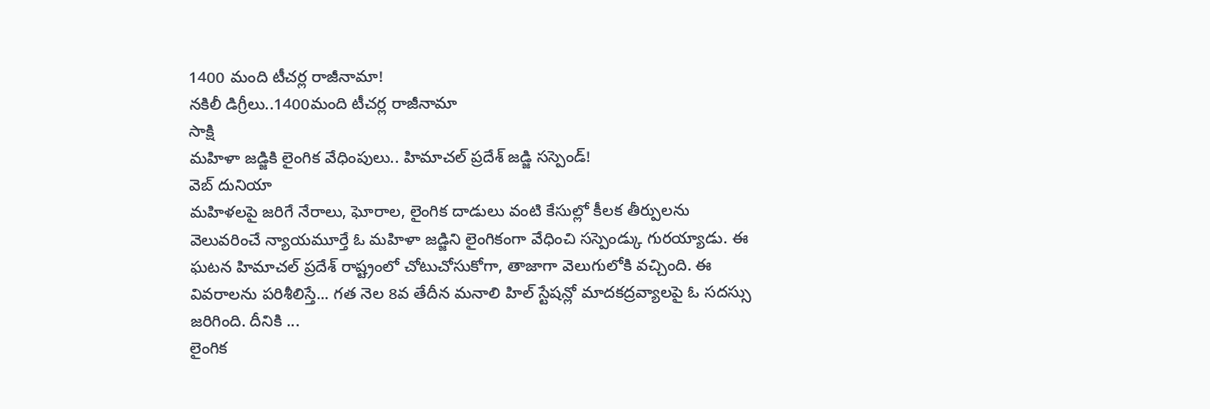1400 మంది టీచర్ల రాజీనామా!
నకిలీ డిగ్రీలు..1400మంది టీచర్ల రాజీనామా
సాక్షి
మహిళా జడ్జికి లైంగిక వేధింపులు.. హిమాచల్ ప్రదేశ్ జడ్జి సస్పెండ్!
వెబ్ దునియా
మహిళలపై జరిగే నేరాలు, ఘోరాల, లైంగిక దాడులు వంటి కేసుల్లో కీలక తీర్పులను వెలువరించే న్యాయమూర్తే ఓ మహిళా జడ్జిని లైంగికంగా వేధించి సస్పెండ్కు గురయ్యాడు. ఈ ఘటన హిమాచల్ ప్రదేశ్ రాష్ట్రంలో చోటుచోసుకోగా, తాజాగా వెలుగులోకి వచ్చింది. ఈ వివరాలను పరిశీలిస్తే... గత నెల 8వ తేదీన మనాలి హిల్ స్టేషన్లో మాదకద్రవ్యాలపై ఓ సదస్సు జరిగింది. దీనికి ...
లైంగిక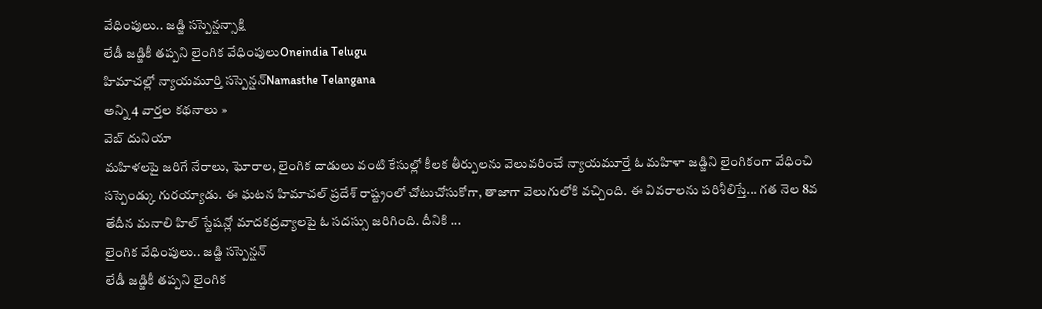వేధింపులు.. జడ్జి సస్పెన్షన్సాక్షి
లేడీ జడ్జికీ తప్పని లైంగిక వేధింపులుOneindia Telugu
హిమాచల్లో న్యాయమూర్తి సస్పెన్షన్Namasthe Telangana
అన్ని 4 వార్తల కథనాలు »
వెబ్ దునియా
మహిళలపై జరిగే నేరాలు, ఘోరాల, లైంగిక దాడులు వంటి కేసుల్లో కీలక తీర్పులను వెలువరించే న్యాయమూర్తే ఓ మహిళా జడ్జిని లైంగికంగా వేధించి సస్పెండ్కు గురయ్యాడు. ఈ ఘటన హిమాచల్ ప్రదేశ్ రాష్ట్రంలో చోటుచోసుకోగా, తాజాగా వెలుగులోకి వచ్చింది. ఈ వివరాలను పరిశీలిస్తే... గత నెల 8వ తేదీన మనాలి హిల్ స్టేషన్లో మాదకద్రవ్యాలపై ఓ సదస్సు జరిగింది. దీనికి ...
లైంగిక వేధింపులు.. జడ్జి సస్పెన్షన్
లేడీ జడ్జికీ తప్పని లైంగిక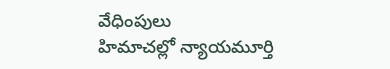వేధింపులు
హిమాచల్లో న్యాయమూర్తి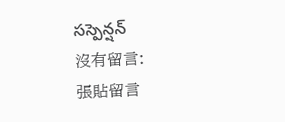సస్పెన్షన్
沒有留言:
張貼留言